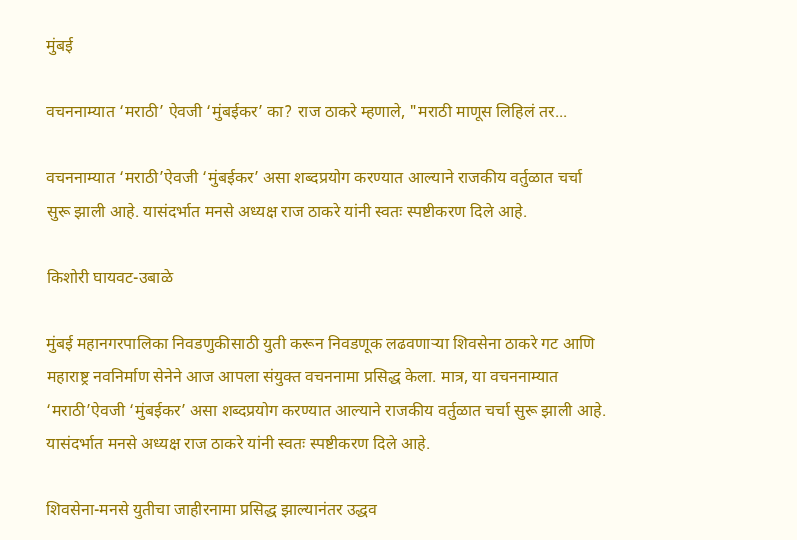मुंबई

वचननाम्यात ‘मराठी’ ऐवजी ‘मुंबईकर’ का? राज ठाकरे म्हणाले, "मराठी माणूस लिहिलं तर...

वचननाम्यात ‘मराठी’ऐवजी ‘मुंबईकर’ असा शब्दप्रयोग करण्यात आल्याने राजकीय वर्तुळात चर्चा सुरू झाली आहे. यासंदर्भात मनसे अध्यक्ष राज ठाकरे यांनी स्वतः स्पष्टीकरण दिले आहे.

किशोरी घायवट-उबाळे

मुंबई महानगरपालिका निवडणुकीसाठी युती करून निवडणूक लढवणाऱ्या शिवसेना ठाकरे गट आणि महाराष्ट्र नवनिर्माण सेनेने आज आपला संयुक्त वचननामा प्रसिद्ध केला. मात्र, या वचननाम्यात ‘मराठी’ऐवजी ‘मुंबईकर’ असा शब्दप्रयोग करण्यात आल्याने राजकीय वर्तुळात चर्चा सुरू झाली आहे. यासंदर्भात मनसे अध्यक्ष राज ठाकरे यांनी स्वतः स्पष्टीकरण दिले आहे.

शिवसेना-मनसे युतीचा जाहीरनामा प्रसिद्ध झाल्यानंतर उद्धव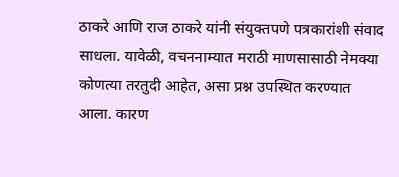ठाकरे आणि राज ठाकरे यांनी संयुक्तपणे पत्रकारांशी संवाद साधला. यावेळी, वचननाम्यात मराठी माणसासाठी नेमक्या कोणत्या तरतुदी आहेत, असा प्रश्न उपस्थित करण्यात आला. कारण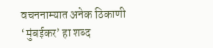वचननाम्यात अनेक ठिकाणी ‘मुंबईकर’ हा शब्द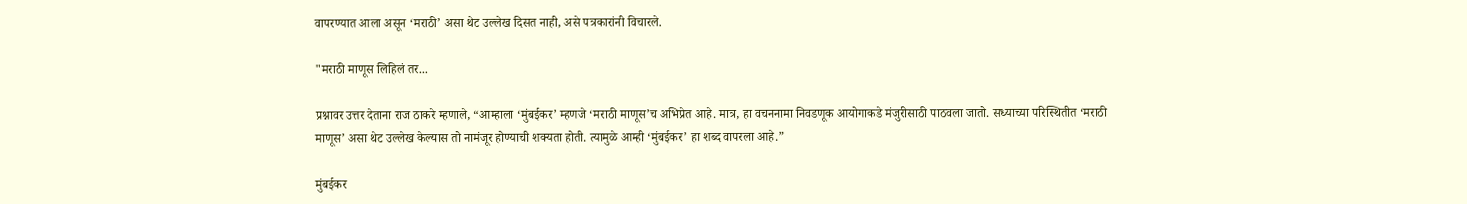वापरण्यात आला असून ‘मराठी’ असा थेट उल्लेख दिसत नाही, असे पत्रकारांनी विचारले.

"मराठी माणूस लिहिलं तर...

प्रश्नावर उत्तर देताना राज ठाकरे म्हणाले, “आम्हाला ‘मुंबईकर’ म्हणजे ‘मराठी माणूस’च अभिप्रेत आहे. मात्र, हा वचननामा निवडणूक आयोगाकडे मंजुरीसाठी पाठवला जातो. सध्याच्या परिस्थितीत ‘मराठी माणूस’ असा थेट उल्लेख केल्यास तो नामंजूर होण्याची शक्यता होती. त्यामुळे आम्ही ‘मुंबईकर’ हा शब्द वापरला आहे.”

मुंबईकर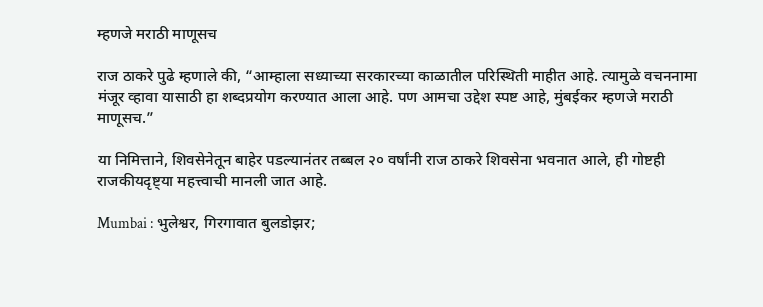म्हणजे मराठी माणूसच

राज ठाकरे पुढे म्हणाले की, “आम्हाला सध्याच्या सरकारच्या काळातील परिस्थिती माहीत आहे. त्यामुळे वचननामा मंजूर व्हावा यासाठी हा शब्दप्रयोग करण्यात आला आहे. पण आमचा उद्देश स्पष्ट आहे, मुंबईकर म्हणजे मराठी माणूसच.”

या निमित्ताने, शिवसेनेतून बाहेर पडल्यानंतर तब्बल २० वर्षांनी राज ठाकरे शिवसेना भवनात आले, ही गोष्टही राजकीयदृष्ट्या महत्त्वाची मानली जात आहे.

Mumbai : भुलेश्वर, गिरगावात बुलडोझर;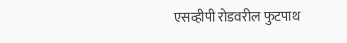एसव्हीपी रोडवरील फुटपाथ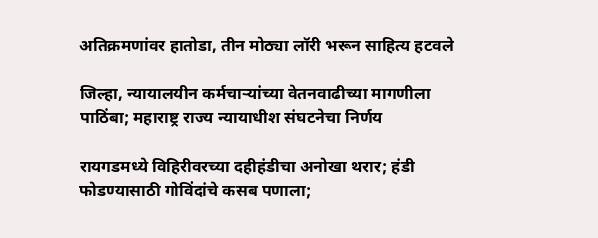अतिक्रमणांवर हातोडा, तीन मोठ्या लॉरी भरून साहित्य हटवले

जिल्हा, न्यायालयीन कर्मचाऱ्यांच्या वेतनवाढीच्या मागणीला पाठिंबा; महाराष्ट्र राज्य न्यायाधीश संघटनेचा निर्णय

रायगडमध्ये विहिरीवरच्या दहीहंडीचा अनोखा थरार; हंडी फोडण्यासाठी गोविंदांचे कसब पणाला;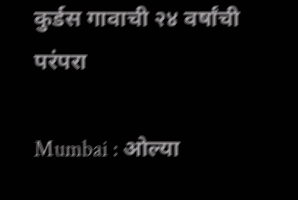कुर्डस गावाची २४ वर्षांची परंपरा

Mumbai : ओल्या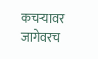कचऱ्यावर जागेवरच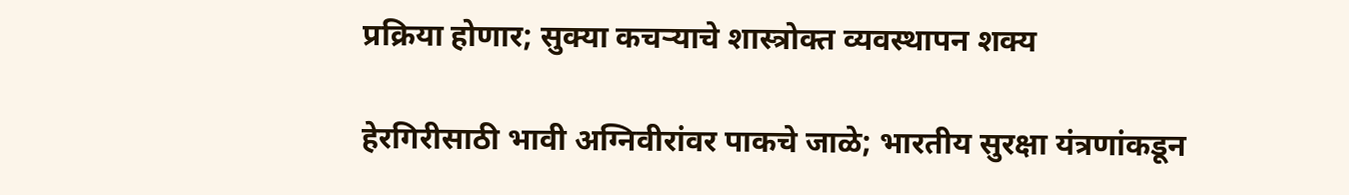प्रक्रिया होणार; सुक्या कचऱ्याचे शास्त्रोक्त व्यवस्थापन शक्य

हेरगिरीसाठी भावी अग्निवीरांवर पाकचे जाळे; भारतीय सुरक्षा यंत्रणांकडून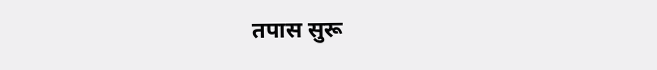तपास सुरू